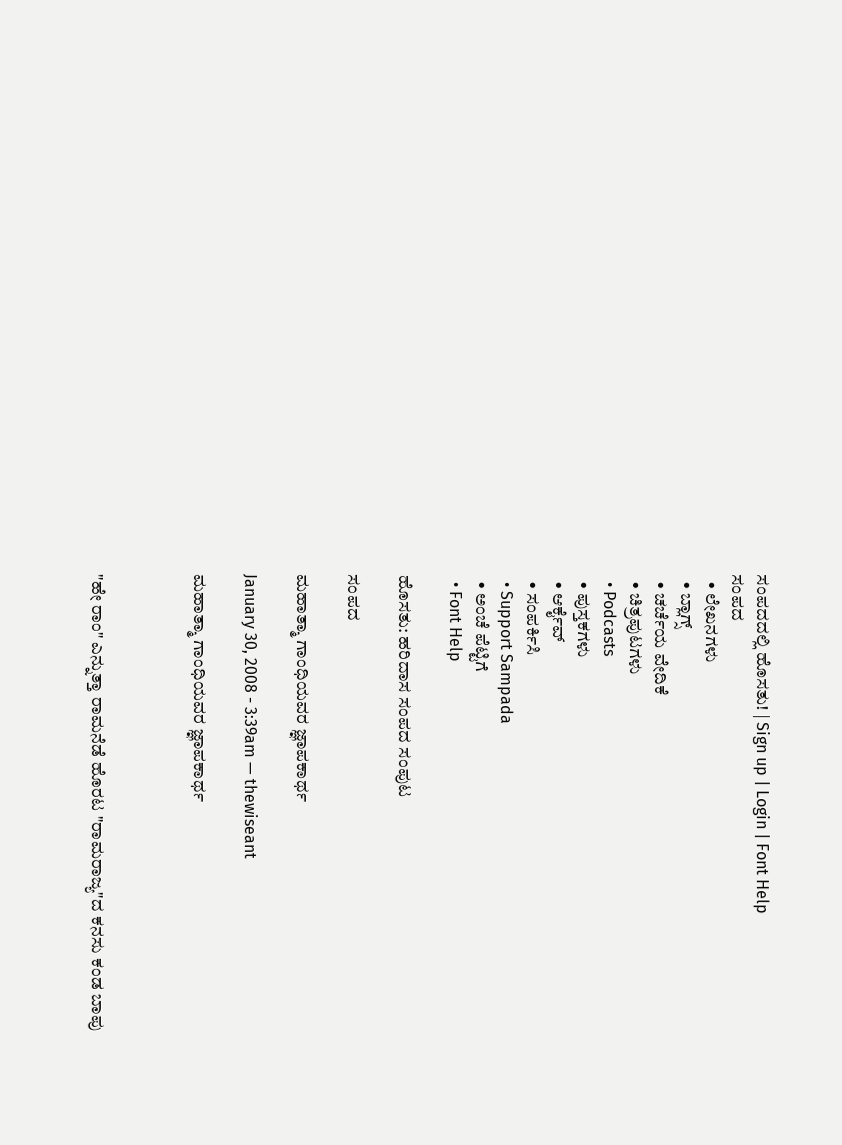ಸಂಪದದಲ್ಲಿ ಹೊಸತು! | Sign up | Login | Font Help
ಸಂಪದ
  • ಲೇಖನಗಳು
  • ಬ್ಲಾಗ್ಸ್
  • ಚರ್ಚೆಯ ವೇದಿಕೆ
  • ಚಿತ್ರಪುಟಗಳು
  • Podcasts
  • ಪುಸ್ತಕಗಳು
  • ಆರ್ಕೈವ್
  • ಸಂಪರ್ಕಿಸಿ
  • Support Sampada
  • ಅಂಚೆ ಪೆಟ್ಟಿಗೆ
  • Font Help

ಹೊಸತು: ಹರಿದಾಸ ಸಂಪದ ಸಂಪುಟ

ಸಂಪದ

ಮಹಾತ್ಮಾ ಗಾಂಧಿಯವರ ಜ್ಞಾಪಕಾರ್ಥ

January 30, 2008 - 3:39am — thewiseant

ಮಹಾತ್ಮಾ ಗಾಂಧಿಯವರ ಜ್ಞಾಪಕಾರ್ಥ



"ಹೇ ರಾಂ" ಎನ್ನುತ್ತಾ ರಾಮನೆಡೆ ಹೊರಟ "ರಾಮರಾಜ್ಯ"ದ ಕನಸು ಕಂಡ ಬಾಪು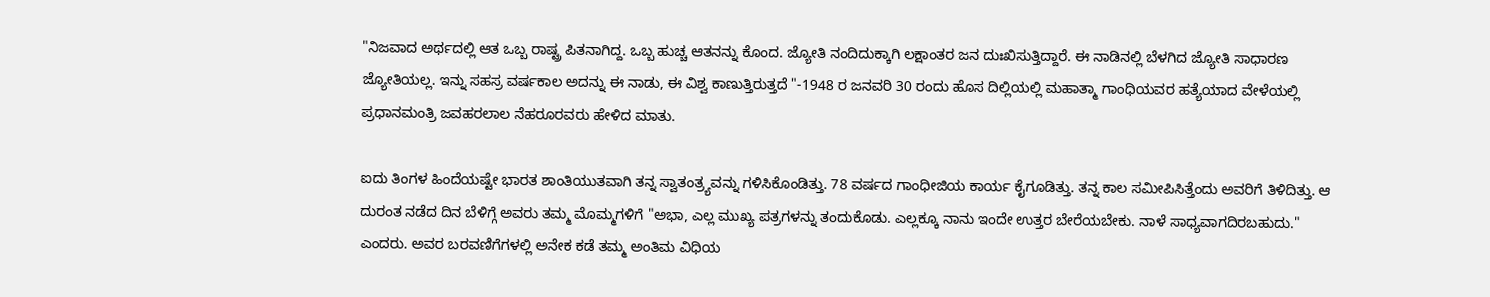"ನಿಜವಾದ ಅರ್ಥದಲ್ಲಿ ಆತ ಒಬ್ಬ ರಾಷ್ಟ್ರ ಪಿತನಾಗಿದ್ದ. ಒಬ್ಬ ಹುಚ್ಚ ಆತನನ್ನು ಕೊಂದ. ಜ್ಯೋತಿ ನಂದಿದುಕ್ಕಾಗಿ ಲಕ್ಷಾಂತರ ಜನ ದುಃಖಿಸುತ್ತಿದ್ದಾರೆ. ಈ ನಾಡಿನಲ್ಲಿ ಬೆಳಗಿದ ಜ್ಯೋತಿ ಸಾಧಾರಣ ಜ್ಯೋತಿಯಲ್ಲ. ಇನ್ನು ಸಹಸ್ರ ವರ್ಷಕಾಲ ಅದನ್ನು ಈ ನಾಡು, ಈ ವಿಶ್ವ ಕಾಣುತ್ತಿರುತ್ತದೆ "-1948 ರ ಜನವರಿ 30 ರಂದು ಹೊಸ ದಿಲ್ಲಿಯಲ್ಲಿ ಮಹಾತ್ಮಾ ಗಾಂಧಿಯವರ ಹತ್ಯೆಯಾದ ವೇಳೆಯಲ್ಲಿ ಪ್ರಧಾನಮಂತ್ರಿ ಜವಹರಲಾಲ ನೆಹರೂರವರು ಹೇಳಿದ ಮಾತು.

ಐದು ತಿಂಗಳ ಹಿಂದೆಯಷ್ಟೇ ಭಾರತ ಶಾಂತಿಯುತವಾಗಿ ತನ್ನ ಸ್ವಾತಂತ್ರ್ಯವನ್ನು ಗಳಿಸಿಕೊಂಡಿತ್ತು. 78 ವರ್ಷದ ಗಾಂಧೀಜಿಯ ಕಾರ್ಯ ಕೈಗೂಡಿತ್ತು. ತನ್ನ ಕಾಲ ಸಮೀಪಿಸಿತ್ತೆಂದು ಅವರಿಗೆ ತಿಳಿದಿತ್ತು. ಆ ದುರಂತ ನಡೆದ ದಿನ ಬೆಳಿಗ್ಗೆ ಅವರು ತಮ್ಮ ಮೊಮ್ಮಗಳಿಗೆ "ಅಭಾ, ಎಲ್ಲ ಮುಖ್ಯ ಪತ್ರಗಳನ್ನು ತಂದುಕೊಡು. ಎಲ್ಲಕ್ಕೂ ನಾನು ಇಂದೇ ಉತ್ತರ ಬೇರೆಯಬೇಕು. ನಾಳೆ ಸಾಧ್ಯವಾಗದಿರಬಹುದು." ಎಂದರು. ಅವರ ಬರವಣಿಗೆಗಳಲ್ಲಿ ಅನೇಕ ಕಡೆ ತಮ್ಮ ಅಂತಿಮ ವಿಧಿಯ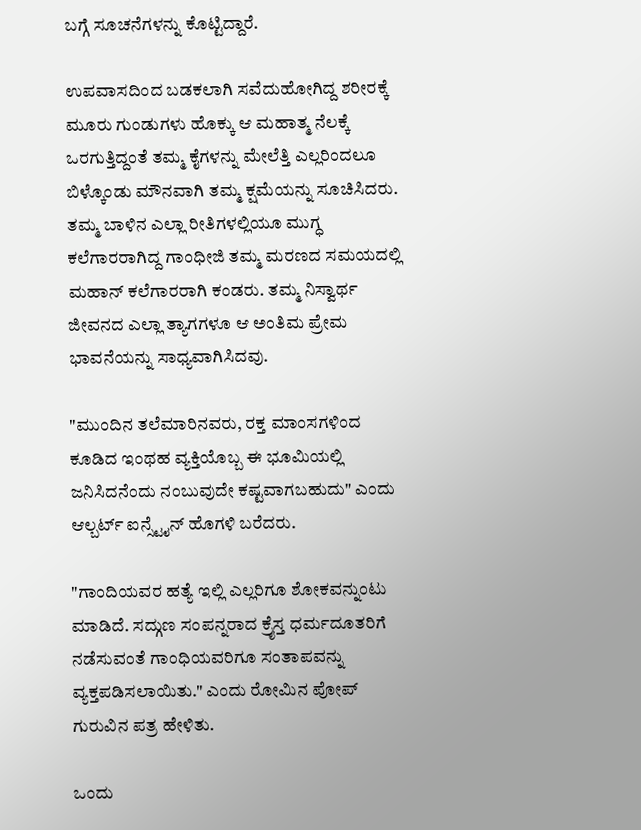ಬಗ್ಗೆ ಸೂಚನೆಗಳನ್ನು ಕೊಟ್ಟಿದ್ದಾರೆ.

ಉಪವಾಸದಿಂದ ಬಡಕಲಾಗಿ ಸವೆದುಹೋಗಿದ್ದ ಶರೀರಕ್ಕೆ ಮೂರು ಗುಂಡುಗಳು ಹೊಕ್ಕು ಆ ಮಹಾತ್ಮ ನೆಲಕ್ಕೆ ಒರಗುತ್ತಿದ್ದಂತೆ ತಮ್ಮ ಕೈಗಳನ್ನು ಮೇಲೆತ್ತಿ ಎಲ್ಲರಿಂದಲೂ ಬಿಳ್ಕೊಂಡು ಮೌನವಾಗಿ ತಮ್ಮ ಕ್ಷಮೆಯನ್ನು ಸೂಚಿಸಿದರು. ತಮ್ಮ ಬಾಳಿನ ಎಲ್ಲಾ ರೀತಿಗಳಲ್ಲಿಯೂ ಮುಗ್ಧ ಕಲೆಗಾರರಾಗಿದ್ದ ಗಾಂಧೀಜಿ ತಮ್ಮ ಮರಣದ ಸಮಯದಲ್ಲಿ ಮಹಾನ್ ಕಲೆಗಾರರಾಗಿ ಕಂಡರು. ತಮ್ಮ ನಿಸ್ವಾರ್ಥ ಜೀವನದ ಎಲ್ಲಾ ತ್ಯಾಗಗಳೂ ಆ ಅಂತಿಮ ಪ್ರೇಮ ಭಾವನೆಯನ್ನು ಸಾಧ್ಯವಾಗಿಸಿದವು.

"ಮುಂದಿನ ತಲೆಮಾರಿನವರು, ರಕ್ತ ಮಾಂಸಗಳಿಂದ ಕೂಡಿದ ಇಂಥಹ ವ್ಯಕ್ತಿಯೊಬ್ಬ ಈ ಭೂಮಿಯಲ್ಲಿ ಜನಿಸಿದನೆಂದು ನಂಬುವುದೇ ಕಷ್ಟವಾಗಬಹುದು" ಎಂದು ಆಲ್ಬರ್ಟ್ ಐನ್ಸ್ಟೈನ್ ಹೊಗಳಿ ಬರೆದರು.

"ಗಾಂದಿಯವರ ಹತ್ಯೆ ಇಲ್ಲಿ ಎಲ್ಲರಿಗೂ ಶೋಕವನ್ನುಂಟು ಮಾಡಿದೆ. ಸದ್ಗುಣ ಸಂಪನ್ನರಾದ ಕ್ರೈಸ್ತ ಧರ್ಮದೂತರಿಗೆ ನಡೆಸುವಂತೆ ಗಾಂಧಿಯವರಿಗೂ ಸಂತಾಪವನ್ನು ವ್ಯಕ್ತಪಡಿಸಲಾಯಿತು." ಎಂದು ರೋಮಿನ ಪೋಪ್ ಗುರುವಿನ ಪತ್ರ ಹೇಳಿತು.

ಒಂದು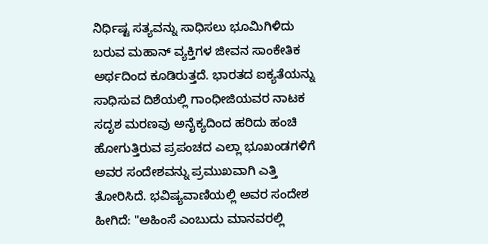ನಿರ್ಧಿಷ್ಟ ಸತ್ಯವನ್ನು ಸಾಧಿಸಲು ಭೂಮಿಗಿಳಿದು ಬರುವ ಮಹಾನ್ ವ್ಯಕ್ತಿಗಳ ಜೀವನ ಸಾಂಕೇತಿಕ ಅರ್ಥದಿಂದ ಕೂಡಿರುತ್ತದೆ. ಭಾರತದ ಐಕ್ಯತೆಯನ್ನು ಸಾಧಿಸುವ ದಿಶೆಯಲ್ಲಿ ಗಾಂಧೀಜಿಯವರ ನಾಟಕ ಸದೃಶ ಮರಣವು ಅನೈಕ್ಯದಿಂದ ಹರಿದು ಹಂಚಿ ಹೋಗುತ್ತಿರುವ ಪ್ರಪಂಚದ ಎಲ್ಲಾ ಭೂಖಂಡಗಳಿಗೆ ಅವರ ಸಂದೇಶವನ್ನು ಪ್ರಮುಖವಾಗಿ ಎತ್ತಿ ತೋರಿಸಿದೆ. ಭವಿಷ್ಯವಾಣಿಯಲ್ಲಿ ಅವರ ಸಂದೇಶ ಹೀಗಿದೆ: "ಅಹಿಂಸೆ ಎಂಬುದು ಮಾನವರಲ್ಲಿ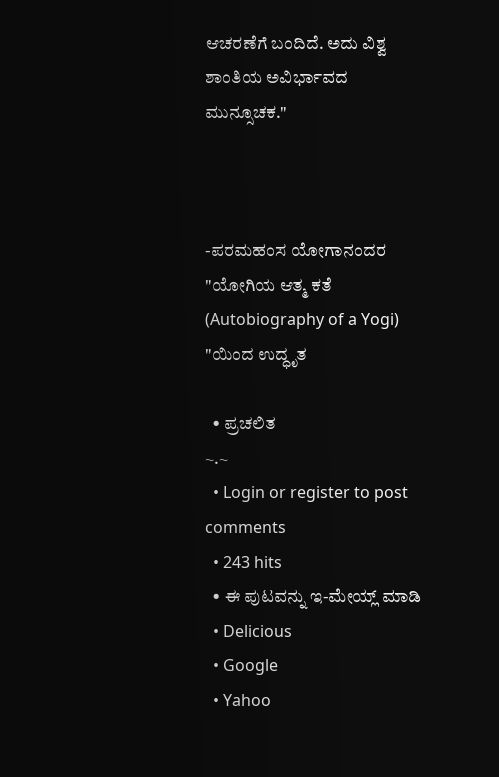ಆಚರಣೆಗೆ ಬಂದಿದೆ. ಅದು ವಿಶ್ವ ಶಾಂತಿಯ ಅವಿರ್ಭಾವದ ಮುನ್ಸೂಚಕ."



-ಪರಮಹಂಸ ಯೋಗಾನಂದರ "ಯೋಗಿಯ ಆತ್ಮ ಕತೆ (Autobiography of a Yogi) "ಯಿಂದ ಉದ್ಧೃತ

  • ಪ್ರಚಲಿತ
~.~
  • Login or register to post comments
  • 243 hits
  • ಈ ಪುಟವನ್ನು ಇ-ಮೇಯ್ಲ್ ಮಾಡಿ
  • Delicious
  • Google
  • Yahoo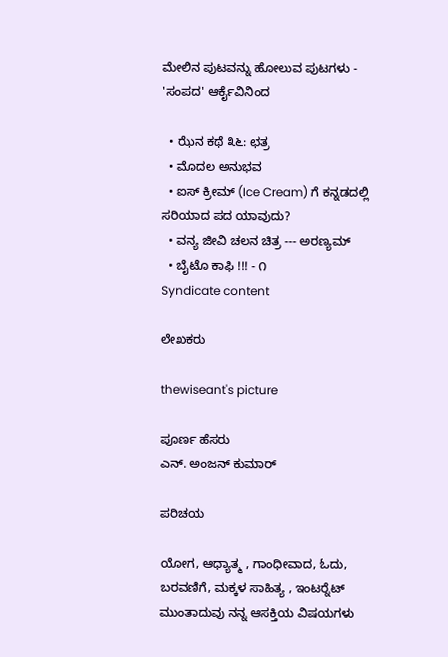ಮೇಲಿನ ಪುಟವನ್ನು ಹೋಲುವ ಪುಟಗಳು - 'ಸಂಪದ' ಆರ್ಕೈವಿನಿಂದ

  • ಝೆನ ಕಥೆ ೩೬: ಛತ್ರ
  • ಮೊದಲ ಅನುಭವ
  • ಐಸ್ ಕ್ರೀಮ್ (Ice Cream) ಗೆ ಕನ್ನಡದಲ್ಲಿ ಸರಿಯಾದ ಪದ ಯಾವುದು?
  • ವನ್ಯ ಜೀವಿ ಚಲನ ಚಿತ್ರ --- ಅರಣ್ಯಮ್
  • ಬೈಟೊ ಕಾಫಿ !!! - ೧
Syndicate content

ಲೇಖಕರು

thewiseant's picture

ಪೂರ್ಣ ಹೆಸರು
ಎನ್. ಅಂಜನ್ ಕುಮಾರ್

ಪರಿಚಯ

ಯೋಗ, ಆಧ್ಯಾತ್ಮ , ಗಾಂಧೀವಾದ, ಓದು, ಬರವಣಿಗೆ, ಮಕ್ಕಳ ಸಾಹಿತ್ಯ , ಇಂಟರ್‍ನೆಟ್ ಮುಂತಾದುವು ನನ್ನ ಆಸಕ್ತಿಯ ವಿಷಯಗಳು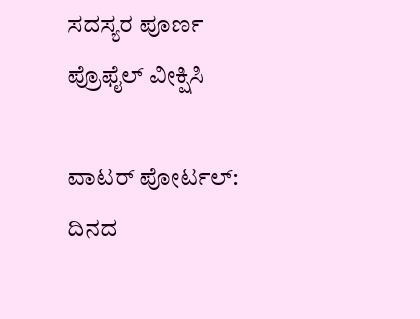ಸದಸ್ಯರ ಪೂರ್ಣ ಪ್ರೊಫೈಲ್ ವೀಕ್ಷಿಸಿ

ವಾಟರ್ ಪೋರ್ಟಲ್: ದಿನದ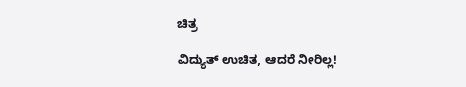ಚಿತ್ರ

ವಿದ್ಯುತ್ ಉಚಿತ, ಆದರೆ ನೀರಿಲ್ಲ!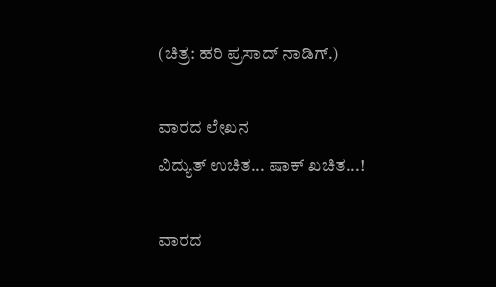(ಚಿತ್ರ: ಹರಿ ಪ್ರಸಾದ್ ನಾಡಿಗ್.)

ವಾರದ ಲೇಖನ
ವಿದ್ಯುತ್ ಉಚಿತ... ಷಾಕ್ ಖಚಿತ...!

ವಾರದ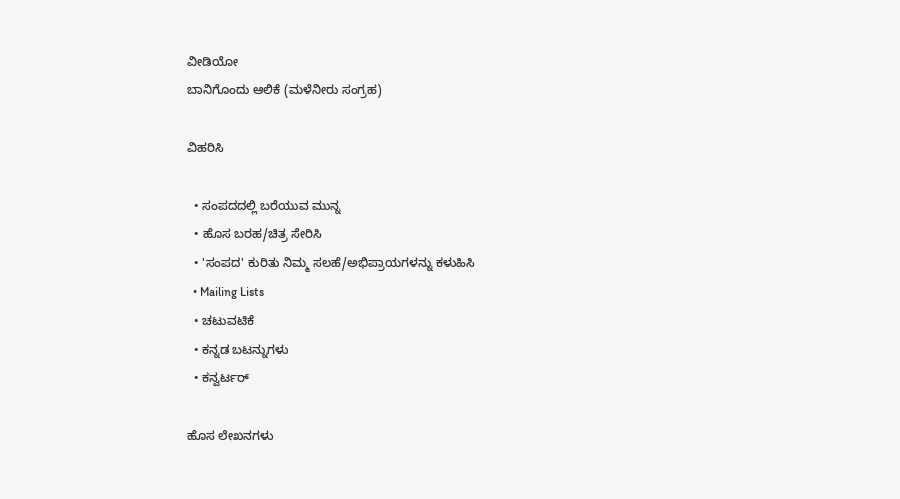ವೀಡಿಯೋ
ಬಾನಿಗೊಂದು ಆಲಿಕೆ (ಮಳೆನೀರು ಸಂಗ್ರಹ)

ವಿಹರಿಸಿ

  • ಸಂಪದದಲ್ಲಿ ಬರೆಯುವ ಮುನ್ನ
  • ಹೊಸ ಬರಹ/ಚಿತ್ರ ಸೇರಿಸಿ
  • 'ಸಂಪದ' ಕುರಿತು ನಿಮ್ಮ ಸಲಹೆ/ಅಭಿಪ್ರಾಯಗಳನ್ನು ಕಳುಹಿಸಿ
  • Mailing Lists
  • ಚಟುವಟಿಕೆ
  • ಕನ್ನಡ ಬಟನ್ನುಗಳು
  • ಕನ್ವರ್ಟರ್

ಹೊಸ ಲೇಖನಗಳು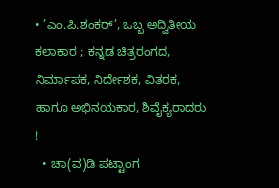• ’ಎಂ.ಪಿ.ಶಂಕರ್’, ಒಬ್ಬ ಅದ್ವಿತೀಯ ಕಲಾಕಾರ ; ಕನ್ನಡ ಚಿತ್ರರಂಗದ, ನಿರ್ಮಾಪಕ, ನಿರ್ದೇಶಕ, ವಿತರಕ, ಹಾಗೂ ಅಭಿನಯಕಾರ, ಶಿವೈಕ್ಯರಾದರು !
  • ಚಾ(ವ)ಡಿ ಪಟ್ಟಾಂಗ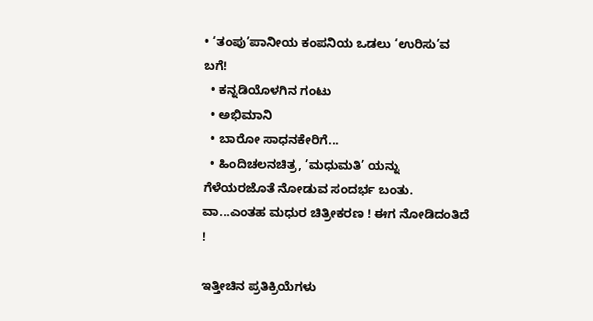• ‘ತಂಪು’ಪಾನೀಯ ಕಂಪನಿಯ ಒಡಲು ‘ಉರಿಸು’ವ ಬಗೆ!
  • ಕನ್ನಡಿಯೊಳಗಿನ ಗಂಟು
  • ಅಭಿಮಾನಿ
  • ಬಾರೋ ಸಾಧನಕೇರಿಗೆ...
  • ಹಿಂದಿಚಲನಚಿತ್ರ, ’ಮಧುಮತಿ’ ಯನ್ನು ಗೆಳೆಯರಜೊತೆ ನೋಡುವ ಸಂದರ್ಭ ಬಂತು. ವಾ...ಎಂತಹ ಮಧುರ ಚಿತ್ರೀಕರಣ ! ಈಗ ನೋಡಿದಂತಿದೆ !

ಇತ್ತೀಚಿನ ಪ್ರತಿಕ್ರಿಯೆಗಳು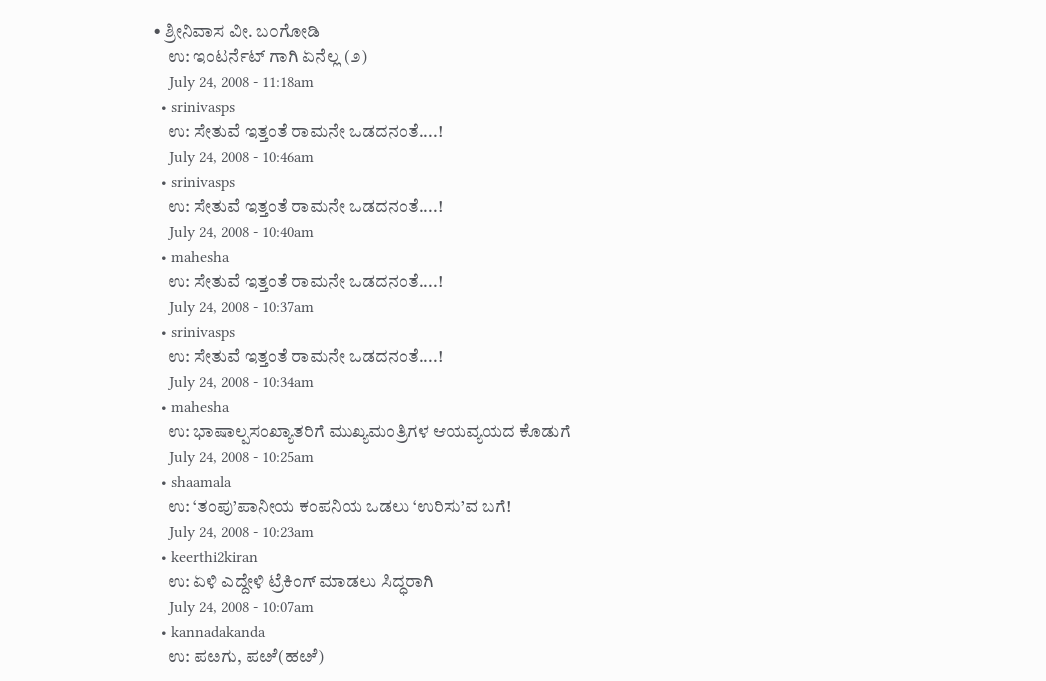• ಶ್ರೀನಿವಾಸ ವೀ. ಬ೦ಗೋಡಿ
    ಉ: ಇಂಟರ್ನೆಟ್ ಗಾಗಿ ಏನೆಲ್ಲ (೨)
    July 24, 2008 - 11:18am
  • srinivasps
    ಉ: ಸೇತುವೆ ಇತ್ತಂತೆ ರಾಮನೇ ಒಡದನಂತೆ....!
    July 24, 2008 - 10:46am
  • srinivasps
    ಉ: ಸೇತುವೆ ಇತ್ತಂತೆ ರಾಮನೇ ಒಡದನಂತೆ....!
    July 24, 2008 - 10:40am
  • mahesha
    ಉ: ಸೇತುವೆ ಇತ್ತಂತೆ ರಾಮನೇ ಒಡದನಂತೆ....!
    July 24, 2008 - 10:37am
  • srinivasps
    ಉ: ಸೇತುವೆ ಇತ್ತಂತೆ ರಾಮನೇ ಒಡದನಂತೆ....!
    July 24, 2008 - 10:34am
  • mahesha
    ಉ: ಭಾಷಾಲ್ಪಸಂಖ್ಯಾತರಿಗೆ ಮುಖ್ಯಮಂತ್ರಿಗಳ ಆಯವ್ಯಯದ ಕೊಡುಗೆ
    July 24, 2008 - 10:25am
  • shaamala
    ಉ: ‘ತಂಪು’ಪಾನೀಯ ಕಂಪನಿಯ ಒಡಲು ‘ಉರಿಸು’ವ ಬಗೆ!
    July 24, 2008 - 10:23am
  • keerthi2kiran
    ಉ: ಏಳಿ ಎದ್ದೇಳಿ ಟ್ರೆಕಿಂಗ್ ಮಾಡಲು ಸಿದ್ಧರಾಗಿ
    July 24, 2008 - 10:07am
  • kannadakanda
    ಉ: ಪೞಗು, ಪೞೆ(ಹೞೆ)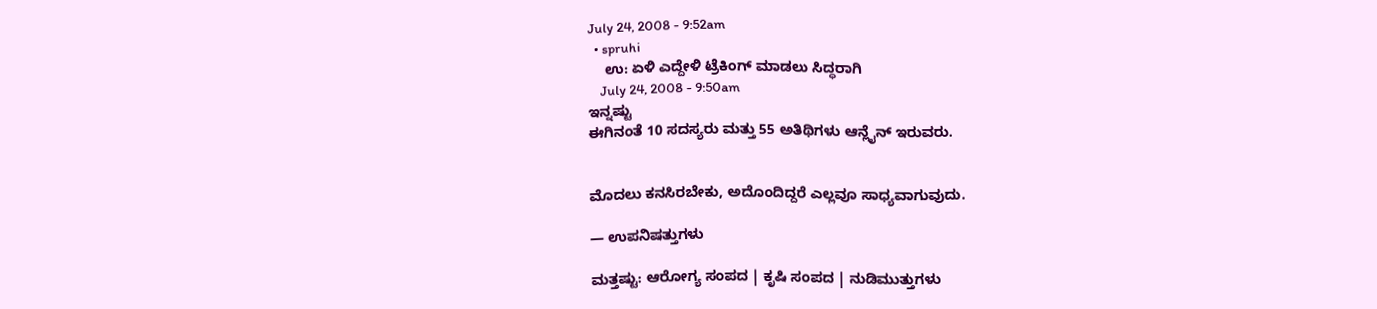July 24, 2008 - 9:52am
  • spruhi
    ಉ: ಏಳಿ ಎದ್ದೇಳಿ ಟ್ರೆಕಿಂಗ್ ಮಾಡಲು ಸಿದ್ಧರಾಗಿ
    July 24, 2008 - 9:50am
ಇನ್ನಷ್ಟು
ಈಗಿನಂತೆ 10 ಸದಸ್ಯರು ಮತ್ತು 55 ಅತಿಥಿಗಳು ಆನ್ಲೈನ್ ಇರುವರು.


ಮೊದಲು ಕನಸಿರಬೇಕು, ಅದೊಂದಿದ್ದರೆ ಎಲ್ಲವೂ ಸಾಧ್ಯವಾಗುವುದು.

— ಉಪನಿಷತ್ತುಗಳು

ಮತ್ತಷ್ಟು: ಆರೋಗ್ಯ ಸಂಪದ | ಕೃಷಿ ಸಂಪದ | ನುಡಿಮುತ್ತುಗಳು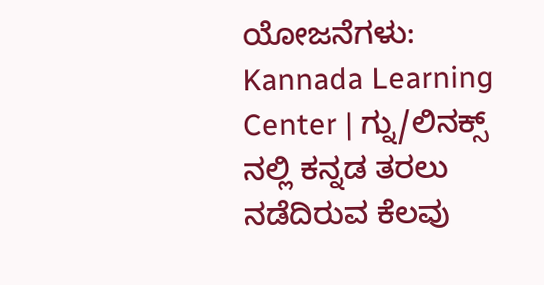ಯೋಜನೆಗಳು: Kannada Learning Center | ಗ್ನು/ಲಿನಕ್ಸ್ ನಲ್ಲಿ ಕನ್ನಡ ತರಲು ನಡೆದಿರುವ ಕೆಲವು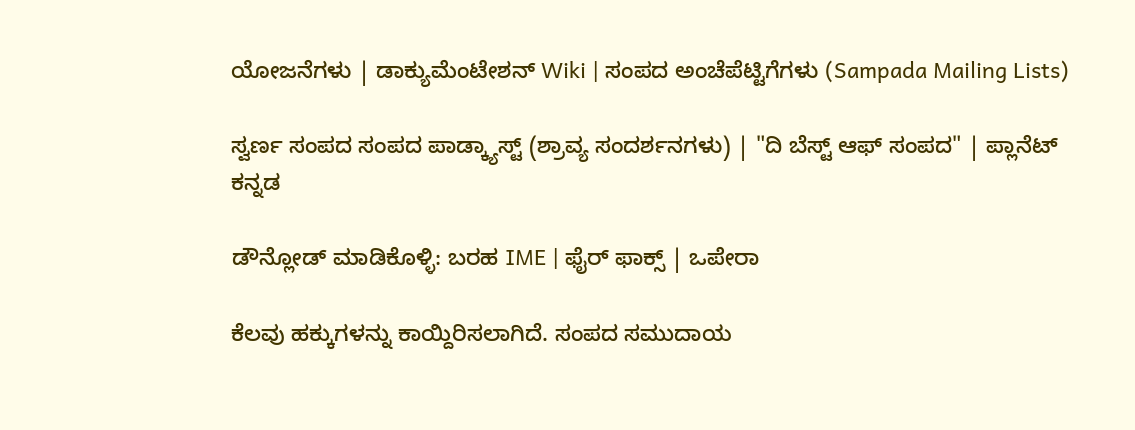ಯೋಜನೆಗಳು | ಡಾಕ್ಯುಮೆಂಟೇಶನ್ Wiki | ಸಂಪದ ಅಂಚೆಪೆಟ್ಟಿಗೆಗಳು (Sampada Mailing Lists)

ಸ್ವರ್ಣ ಸಂಪದ ಸಂಪದ ಪಾಡ್ಕ್ಯಾಸ್ಟ್ (ಶ್ರಾವ್ಯ ಸಂದರ್ಶನಗಳು) | "ದಿ ಬೆಸ್ಟ್ ಆಫ್ ಸಂಪದ" | ಪ್ಲಾನೆಟ್ ಕನ್ನಡ

ಡೌನ್ಲೋಡ್ ಮಾಡಿಕೊಳ್ಳಿ: ಬರಹ IME | ಫೈರ್ ಫಾಕ್ಸ್ | ಒಪೇರಾ

ಕೆಲವು ಹಕ್ಕುಗಳನ್ನು ಕಾಯ್ದಿರಿಸಲಾಗಿದೆ. ಸಂಪದ ಸಮುದಾಯ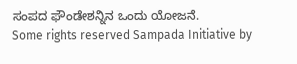ಸಂಪದ ಫೌಂಡೇಶನ್ನಿನ ಒಂದು ಯೋಜನೆ.
Some rights reserved Sampada Initiative by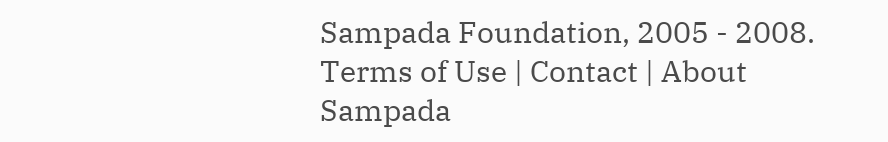Sampada Foundation, 2005 - 2008.
Terms of Use | Contact | About Sampada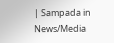| Sampada in News/Media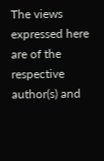The views expressed here are of the respective author(s) and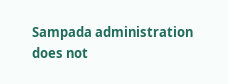Sampada administration does not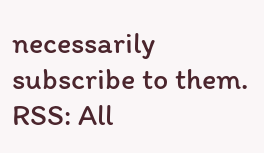necessarily subscribe to them.
RSS: All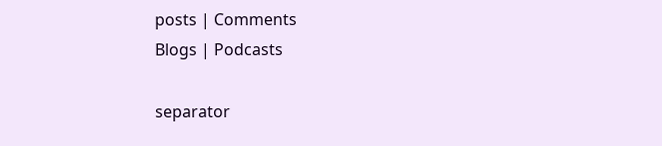posts | Comments
Blogs | Podcasts

separator